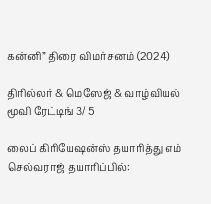கன்னி” திரை விமர்சனம் (2024)

திரில்லர் & மெஸேஜ் & வாழ்வியல் மூவி ரேட்டிங் 3/ 5

லைப் கிரியேஷன்ஸ் தயாரித்து எம் செல்வராஜ் தயாரிப்பில்: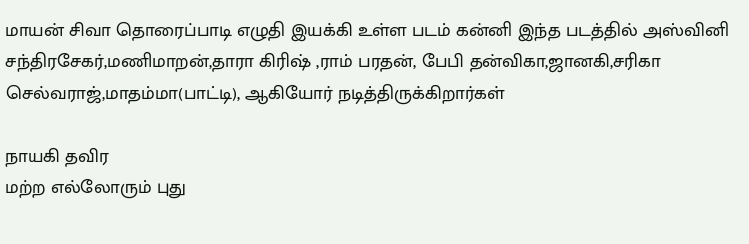மாயன் சிவா தொரைப்பாடி எழுதி இயக்கி உள்ள படம் கன்னி இந்த படத்தில் அஸ்வினி சந்திரசேகர்,மணிமாறன்,தாரா கிரிஷ் ,ராம் பரதன், பேபி தன்விகா,ஜானகி,சரிகா செல்வராஜ்,மாதம்மா(பாட்டி), ஆகியோர் நடித்திருக்கிறார்கள்

நாயகி தவிர
மற்ற எல்லோரும் புது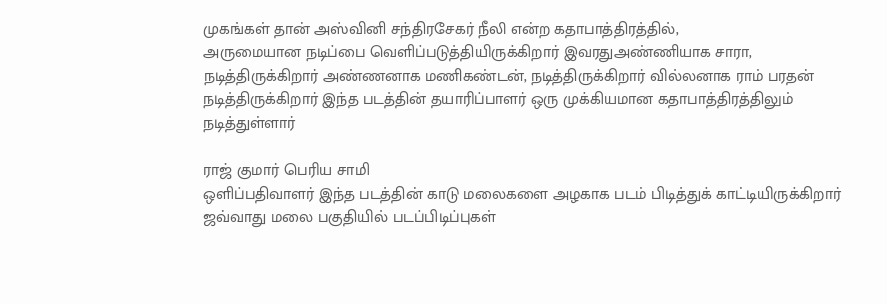முகங்கள் தான் அஸ்வினி சந்திரசேகர் நீலி என்ற கதாபாத்திரத்தில்,
அருமையான நடிப்பை வெளிப்படுத்தியிருக்கிறார் இவரதுஅண்ணியாக சாரா, நடித்திருக்கிறார் அண்ணனாக மணிகண்டன், நடித்திருக்கிறார் வில்லனாக ராம் பரதன் நடித்திருக்கிறார் இந்த படத்தின் தயாரிப்பாளர் ஒரு முக்கியமான கதாபாத்திரத்திலும்
நடித்துள்ளார்

ராஜ் குமார் பெரிய சாமி
ஒளிப்பதிவாளர் இந்த படத்தின் காடு மலைகளை அழகாக படம் பிடித்துக் காட்டியிருக்கிறார்
ஜவ்வாது மலை பகுதியில் படப்பிடிப்புகள்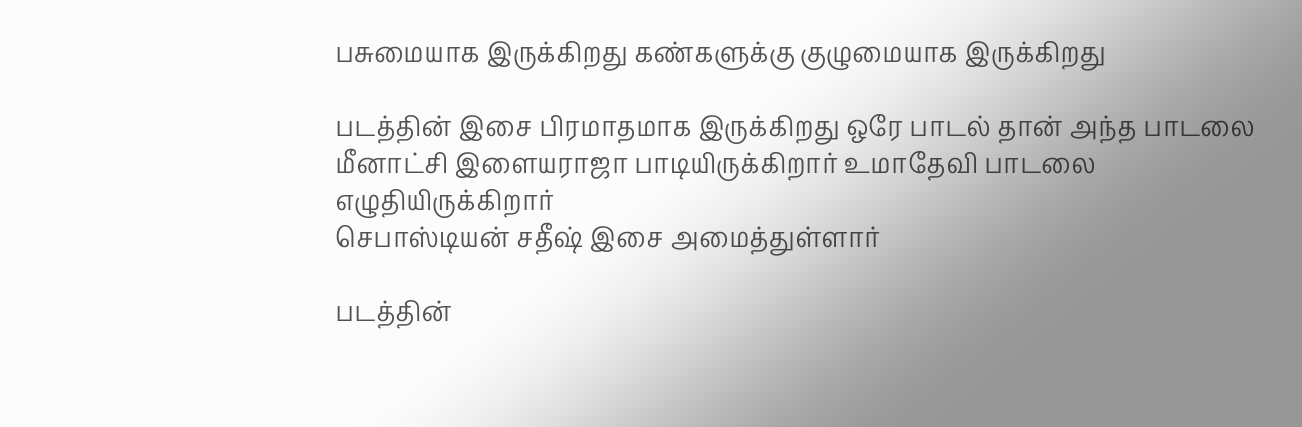பசுமையாக இருக்கிறது கண்களுக்கு குழுமையாக இருக்கிறது

படத்தின் இசை பிரமாதமாக இருக்கிறது ஒரே பாடல் தான் அந்த பாடலை மீனாட்சி இளையராஜா பாடியிருக்கிறார் உமாதேவி பாடலை எழுதியிருக்கிறார்
செபாஸ்டியன் சதீஷ் இசை அமைத்துள்ளார்

படத்தின்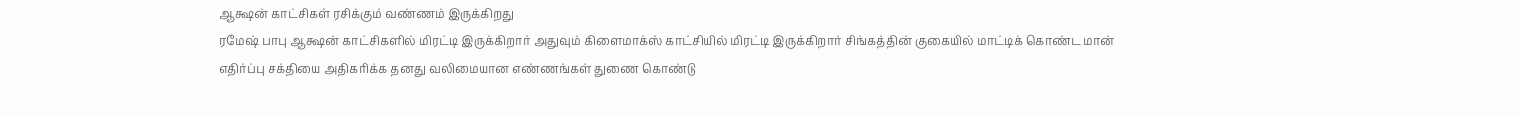ஆக்ஷன் காட்சிகள் ரசிக்கும் வண்ணம் இருக்கிறது
ரமேஷ் பாபு ஆக்ஷன் காட்சிகளில் மிரட்டி இருக்கிறார் அதுவும் கிளைமாக்ஸ் காட்சியில் மிரட்டி இருக்கிறார் சிங்கத்தின் குகையில் மாட்டிக் கொண்ட மான் எதிர்ப்பு சக்தியை அதிகரிக்க தனது வலிமையான எண்ணங்கள் துணை கொண்டு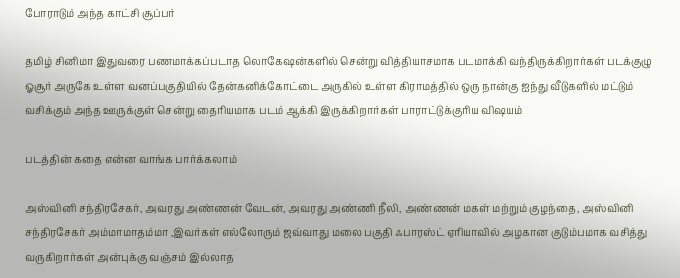போராடும் அந்த காட்சி சூப்பர்

தமிழ் சினிமா இதுவரை பணமாக்கப்படாத லொகேஷன்களில் சென்று வித்தியாசமாக படமாக்கி வந்திருக்கிறார்கள் படக்குழு ஓசூர் அருகே உள்ள வனப்பகுதியில் தேன்கனிக்கோட்டை அருகில் உள்ள கிராமத்தில் ஒரு நான்கு ஐந்து வீடுகளில் மட்டும் வசிக்கும் அந்த ஊருக்குள் சென்று தைரியமாக படம் ஆக்கி இருக்கிறார்கள் பாராட்டுக்குரிய விஷயம்

படத்தின் கதை என்ன வாங்க பார்க்கலாம்

அஸ்வினி சந்திரசேகர், அவரது அண்ணன் வேடன், அவரது அண்ணி நீலி, அண்ணன் மகள் மற்றும் குழந்தை, அஸ்வினி சந்திரசேகர் அம்மாமாதம்மா ,இவர்கள் எல்லோரும் ஜவ்வாது மலை பகுதி ஃபாரஸ்ட் ஏரியாவில் அழகான குடும்பமாக வசித்து வருகிறார்கள் அன்புக்கு வஞ்சம் இல்லாத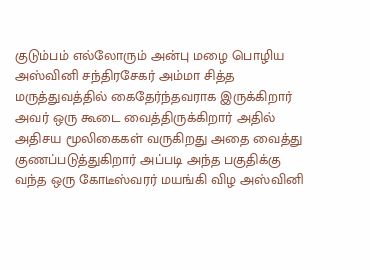குடும்பம் எல்லோரும் அன்பு மழை பொழிய அஸ்வினி சந்திரசேகர் அம்மா சித்த மருத்துவத்தில் கைதேர்ந்தவராக இருக்கிறார் அவர் ஒரு கூடை வைத்திருக்கிறார் அதில் அதிசய மூலிகைகள் வருகிறது அதை வைத்து குணப்படுத்துகிறார் அப்படி அந்த பகுதிக்கு வந்த ஒரு கோடீஸ்வரர் மயங்கி விழ அஸ்வினி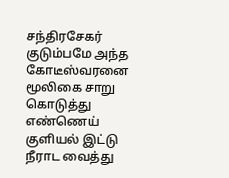சந்திரசேகர் குடும்பமே அந்த கோடீஸ்வரனை மூலிகை சாறு கொடுத்து எண்ணெய் குளியல் இட்டு நீராட வைத்து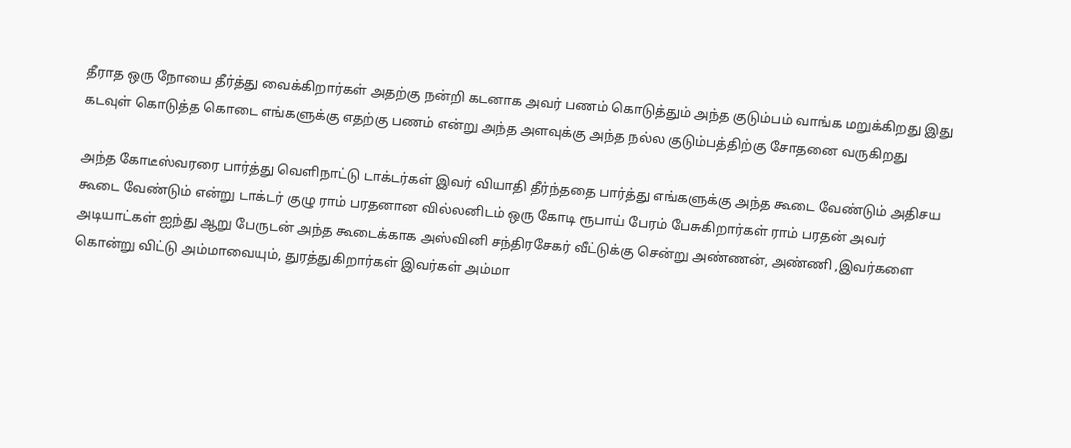தீராத ஒரு நோயை தீர்த்து வைக்கிறார்கள் அதற்கு நன்றி கடனாக அவர் பணம் கொடுத்தும் அந்த குடும்பம் வாங்க மறுக்கிறது இது கடவுள் கொடுத்த கொடை எங்களுக்கு எதற்கு பணம் என்று அந்த அளவுக்கு அந்த நல்ல குடும்பத்திற்கு சோதனை வருகிறது

அந்த கோடீஸ்வரரை பார்த்து வெளிநாட்டு டாக்டர்கள் இவர் வியாதி தீர்ந்ததை பார்த்து எங்களுக்கு அந்த கூடை வேண்டும் அதிசய கூடை வேண்டும் என்று டாக்டர் குழு ராம் பரதனான வில்லனிடம் ஒரு கோடி ரூபாய் பேரம் பேசுகிறார்கள் ராம் பரதன் அவர் அடியாட்கள் ஐந்து ஆறு பேருடன் அந்த கூடைக்காக அஸ்வினி சந்திரசேகர் வீட்டுக்கு சென்று அண்ணன், அண்ணி ,இவர்களை கொன்று விட்டு அம்மாவையும், துரத்துகிறார்கள் இவர்கள் அம்மா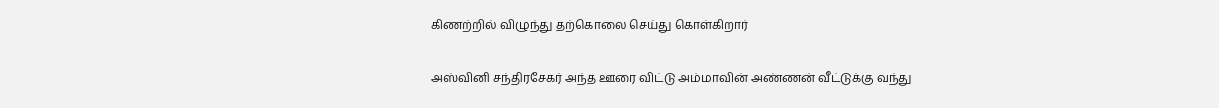கிணற்றில் விழுந்து தற்கொலை செய்து கொள்கிறார்

அஸ்வினி சந்திரசேகர் அந்த ஊரை விட்டு அம்மாவின் அண்ணன் வீட்டுக்கு வந்து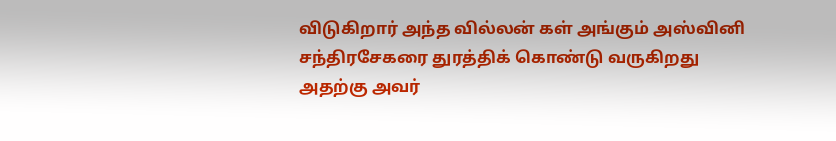விடுகிறார் அந்த வில்லன் கள் அங்கும் அஸ்வினி சந்திரசேகரை துரத்திக் கொண்டு வருகிறது அதற்கு அவர்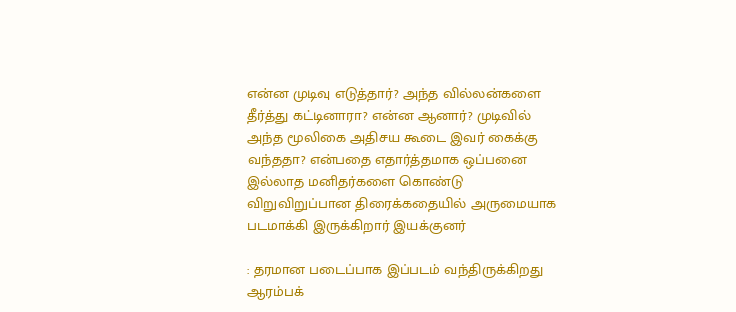என்ன முடிவு எடுத்தார்? அந்த வில்லன்களை தீர்த்து கட்டினாரா? என்ன ஆனார்? முடிவில் அந்த மூலிகை அதிசய கூடை இவர் கைக்கு வந்ததா? என்பதை எதார்த்தமாக ஒப்பனை இல்லாத மனிதர்களை கொண்டு விறுவிறுப்பான திரைக்கதையில் அருமையாக படமாக்கி இருக்கிறார் இயக்குனர்

: தரமான படைப்பாக இப்படம் வந்திருக்கிறது ஆரம்பக்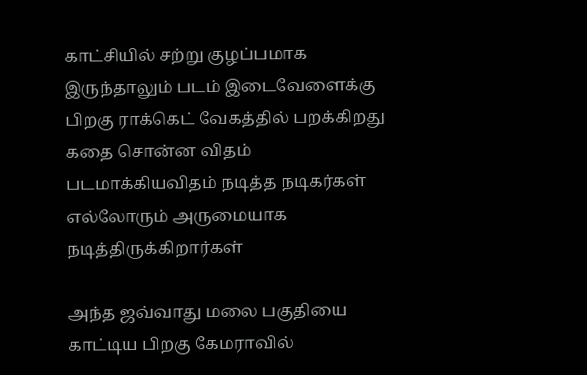காட்சியில் சற்று குழப்பமாக இருந்தாலும் படம் இடைவேளைக்கு பிறகு ராக்கெட் வேகத்தில் பறக்கிறது கதை சொன்ன விதம் படமாக்கியவிதம் நடித்த நடிகர்கள் எல்லோரும் அருமையாக நடித்திருக்கிறார்கள்

அந்த ஜவ்வாது மலை பகுதியை காட்டிய பிறகு கேமராவில்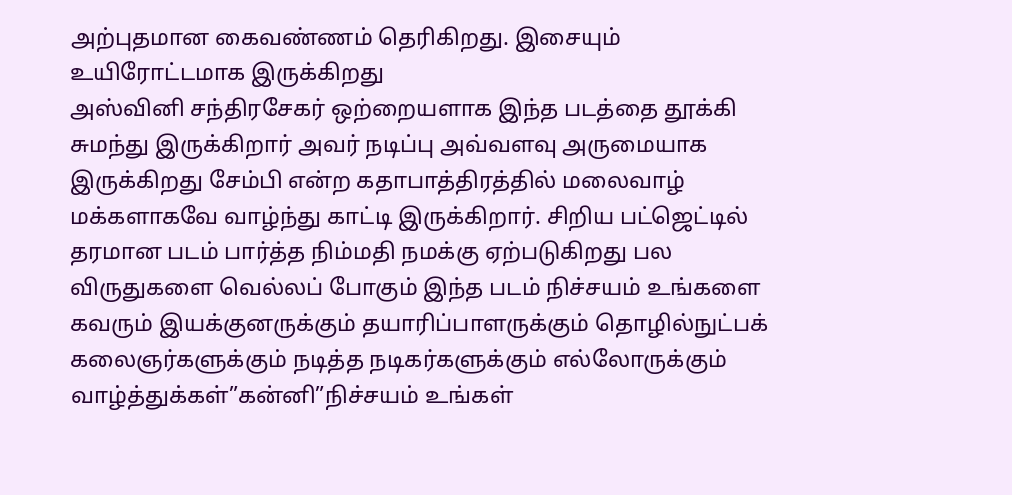அற்புதமான கைவண்ணம் தெரிகிறது. இசையும் உயிரோட்டமாக இருக்கிறது
அஸ்வினி சந்திரசேகர் ஒற்றையளாக இந்த படத்தை தூக்கி சுமந்து இருக்கிறார் அவர் நடிப்பு அவ்வளவு அருமையாக இருக்கிறது சேம்பி என்ற கதாபாத்திரத்தில் மலைவாழ் மக்களாகவே வாழ்ந்து காட்டி இருக்கிறார். சிறிய பட்ஜெட்டில் தரமான படம் பார்த்த நிம்மதி நமக்கு ஏற்படுகிறது பல விருதுகளை வெல்லப் போகும் இந்த படம் நிச்சயம் உங்களை கவரும் இயக்குனருக்கும் தயாரிப்பாளருக்கும் தொழில்நுட்பக் கலைஞர்களுக்கும் நடித்த நடிகர்களுக்கும் எல்லோருக்கும் வாழ்த்துக்கள்”கன்னி”நிச்சயம் உங்கள்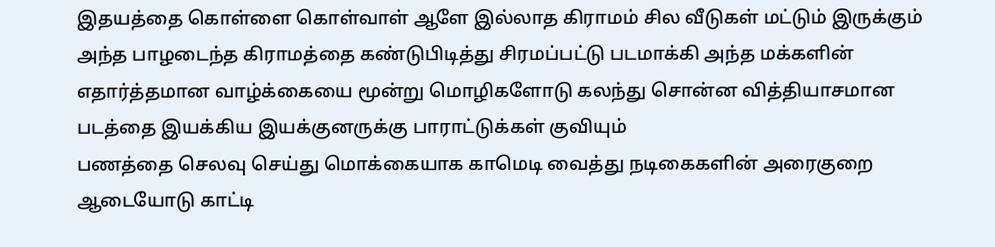இதயத்தை கொள்ளை கொள்வாள் ஆளே இல்லாத கிராமம் சில வீடுகள் மட்டும் இருக்கும் அந்த பாழடைந்த கிராமத்தை கண்டுபிடித்து சிரமப்பட்டு படமாக்கி அந்த மக்களின் எதார்த்தமான வாழ்க்கையை மூன்று மொழிகளோடு கலந்து சொன்ன வித்தியாசமான படத்தை இயக்கிய இயக்குனருக்கு பாராட்டுக்கள் குவியும்
பணத்தை செலவு செய்து மொக்கையாக காமெடி வைத்து நடிகைகளின் அரைகுறை ஆடையோடு காட்டி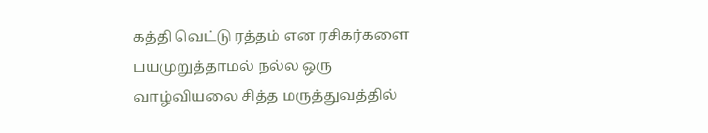கத்தி வெட்டு ரத்தம் என ரசிகர்களை பயமுறுத்தாமல் நல்ல ஒரு வாழ்வியலை சித்த மருத்துவத்தில்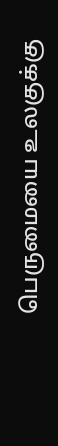பெருமையை உலகுக்கு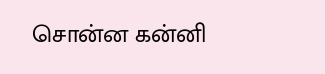சொன்ன கன்னி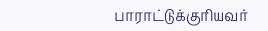பாராட்டுக்குரியவர்